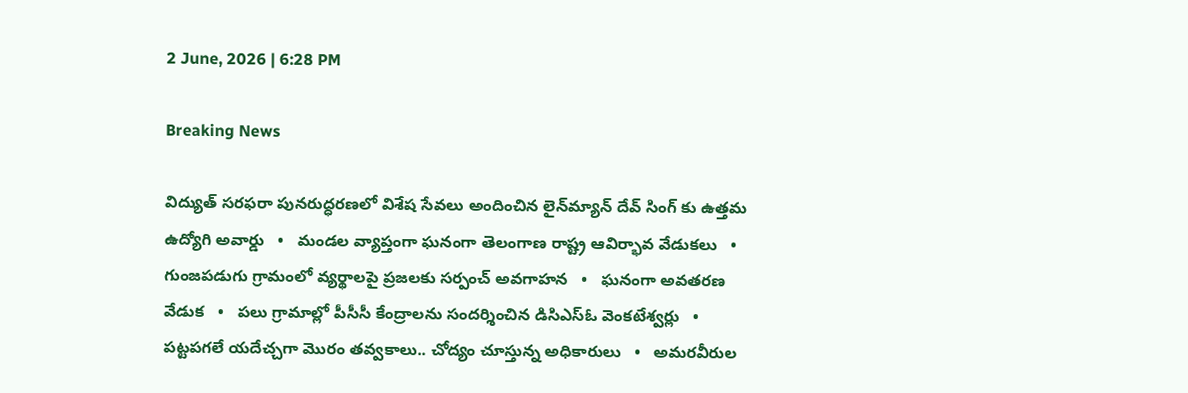2 June, 2026 | 6:28 PM

Breaking News

విద్యుత్ సరఫరా పునరుద్ధరణలో విశేష సేవలు అందించిన లైన్‌మ్యాన్ దేవ్ సింగ్ కు ఉత్తమ ఉద్యోగి అవార్డు   •   మండల వ్యాప్తంగా ఘనంగా తెలంగాణ రాష్ట్ర ఆవిర్భావ వేడుకలు   •   గుంజపడుగు గ్రామంలో వ్యర్థాలపై ప్రజలకు సర్పంచ్ అవగాహన   •   ఘనంగా అవతరణ వేడుక   •   పలు గ్రామాల్లో పీసీసీ కేంద్రాలను సందర్శించిన డిసిఎస్ఓ వెంకటేశ్వర్లు   •   పట్టపగలే యదేచ్చగా మొరం తవ్వకాలు.. చోద్యం చూస్తున్న అధికారులు   •   అమరవీరుల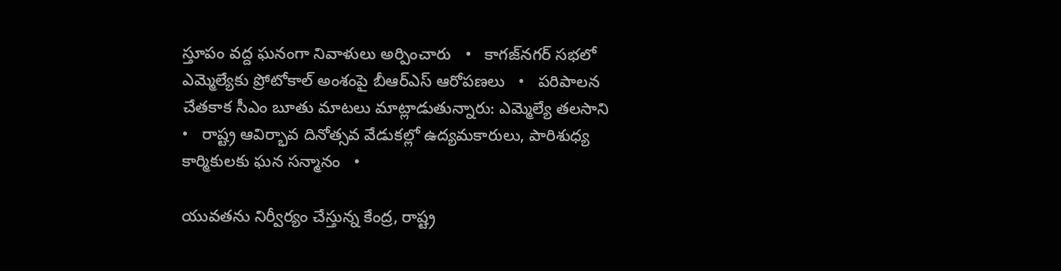స్తూపం వద్ద ఘనంగా నివాళులు అర్పించారు   •   కాగజ్‌నగర్ సభలో ఎమ్మెల్యేకు ప్రోటోకాల్ అంశంపై బీఆర్ఎస్ ఆరోపణలు   •   పరిపాలన చేతకాక సీఎం బూతు మాటలు మాట్లాడుతున్నారు: ఎమ్మెల్యే తలసాని   •   రాష్ట్ర ఆవిర్భావ దినోత్సవ వేడుకల్లో ఉద్యమకారులు, పారిశుధ్య కార్మికులకు ఘన సన్మానం   •

యువతను నిర్వీర్యం చేస్తున్న కేంద్ర, రాష్ట్ర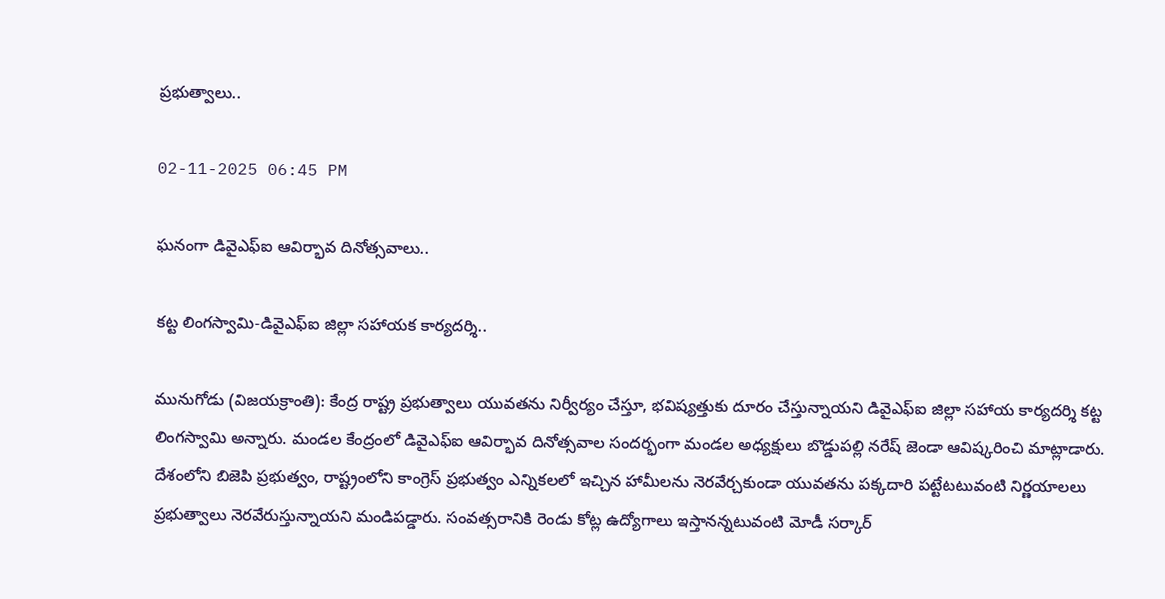ప్రభుత్వాలు..

02-11-2025 06:45 PM

ఘనంగా డివైఎఫ్ఐ ఆవిర్భావ దినోత్సవాలు..

కట్ట లింగస్వామి-డివైఎఫ్ఐ జిల్లా సహాయక కార్యదర్శి..

మునుగోడు (విజయక్రాంతి): కేంద్ర రాష్ట్ర ప్రభుత్వాలు యువతను నిర్వీర్యం చేస్తూ, భవిష్యత్తుకు దూరం చేస్తున్నాయని డివైఎఫ్ఐ జిల్లా సహాయ కార్యదర్శి కట్ట లింగస్వామి అన్నారు. మండల కేంద్రంలో డివైఎఫ్ఐ ఆవిర్భావ దినోత్సవాల సందర్భంగా మండల అధ్యక్షులు బొడ్డుపల్లి నరేష్ జెండా ఆవిష్కరించి మాట్లాడారు. దేశంలోని బిజెపి ప్రభుత్వం, రాష్ట్రంలోని కాంగ్రెస్ ప్రభుత్వం ఎన్నికలలో ఇచ్చిన హామీలను నెరవేర్చకుండా యువతను పక్కదారి పట్టేటటువంటి నిర్ణయాలలు ప్రభుత్వాలు నెరవేరుస్తున్నాయని మండిపడ్డారు. సంవత్సరానికి రెండు కోట్ల ఉద్యోగాలు ఇస్తానన్నటువంటి మోడీ సర్కార్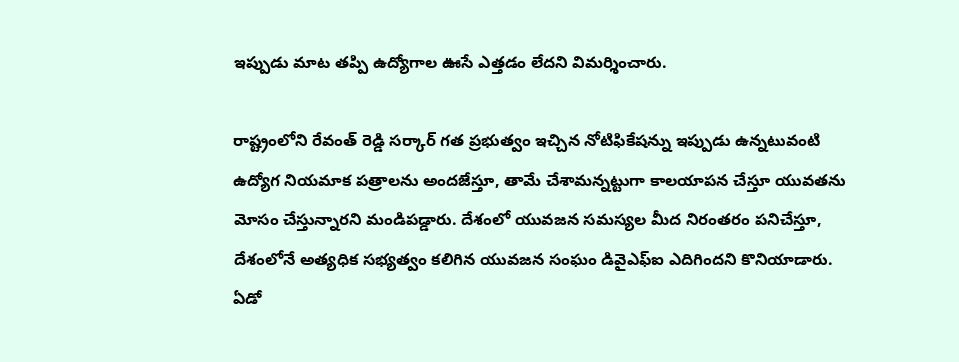ఇప్పుడు మాట తప్పి ఉద్యోగాల ఊసే ఎత్తడం లేదని విమర్శించారు.

రాష్ట్రంలోని రేవంత్ రెడ్డి సర్కార్ గత ప్రభుత్వం ఇచ్చిన నోటిఫికేషన్ను ఇప్పుడు ఉన్నటువంటి  ఉద్యోగ నియమాక పత్రాలను అందజేస్తూ, తామే చేశామన్నట్టుగా కాలయాపన చేస్తూ యువతను మోసం చేస్తున్నారని మండిపడ్డారు. దేశంలో యువజన సమస్యల మీద నిరంతరం పనిచేస్తూ, దేశంలోనే అత్యధిక సభ్యత్వం కలిగిన యువజన సంఘం డివైఎఫ్ఐ ఎదిగిందని కొనియాడారు. ఏడో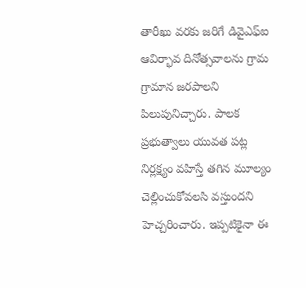తారీఖు వరకు జరిగే డివైఎఫ్ఐ ఆవిర్భావ దినోత్సవాలను గ్రామ గ్రామాన జరపాలని పిలుపునిచ్చారు. పాలక ప్రభుత్వాలు యువత పట్ల నిర్లక్ష్యం వహిస్తే తగిన మూల్యం చెల్లించుకోవలసి వస్తుందని హెచ్చరించారు. ఇప్పటికైనా ఈ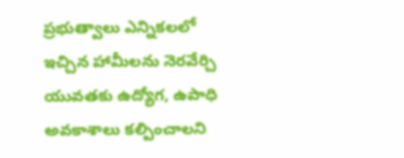ప్రభుత్వాలు ఎన్నికలలో ఇచ్చిన హామీలను నెరవేర్చి యువతకు ఉద్యోగ, ఉపాధి అవకాశాలు కల్పించాలని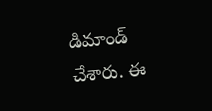డిమాండ్ చేశారు. ఈ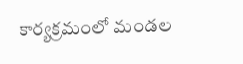కార్యక్రమంలో మండల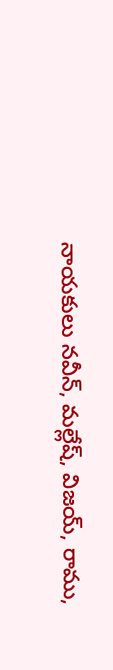నాయకులు నవీన్, మల్లేష్, విజయ్, రాము,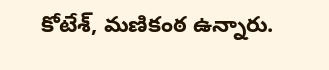కోటేశ్, మణికంఠ ఉన్నారు.